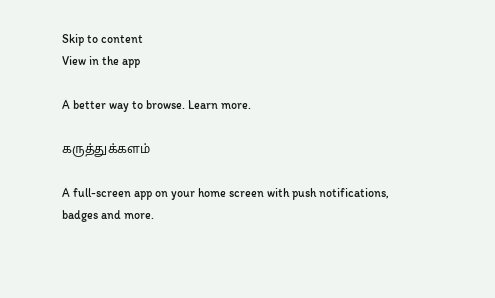Skip to content
View in the app

A better way to browse. Learn more.

கருத்துக்களம்

A full-screen app on your home screen with push notifications, badges and more.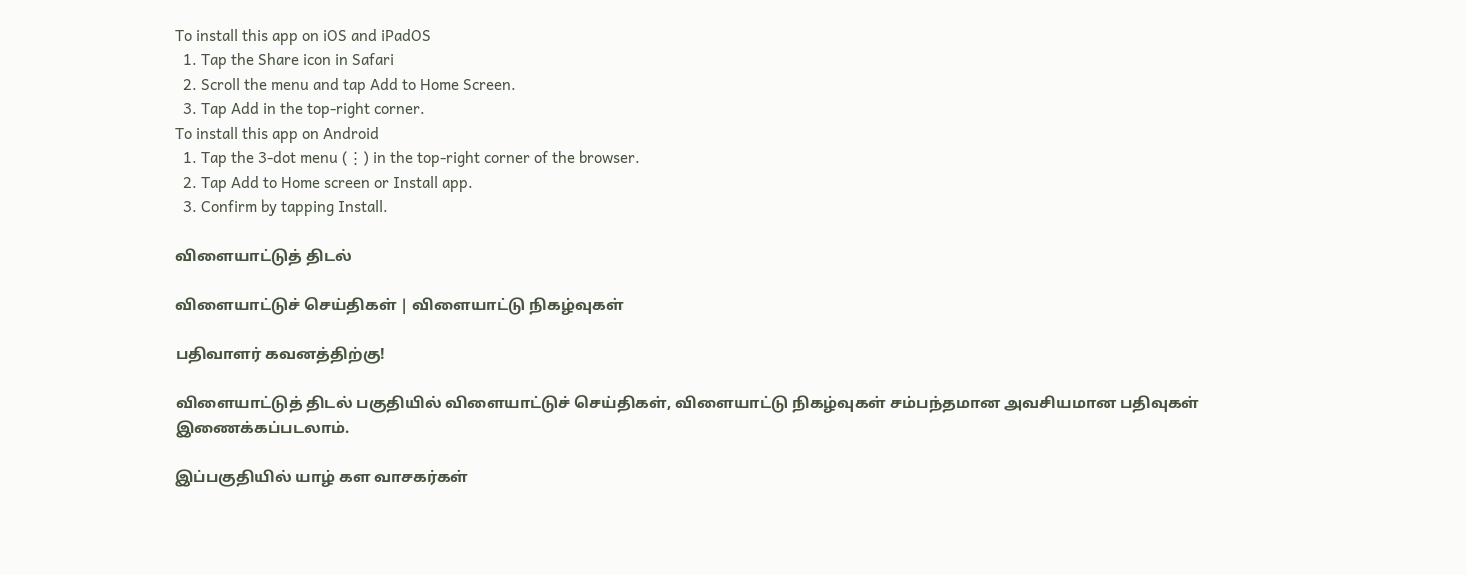To install this app on iOS and iPadOS
  1. Tap the Share icon in Safari
  2. Scroll the menu and tap Add to Home Screen.
  3. Tap Add in the top-right corner.
To install this app on Android
  1. Tap the 3-dot menu (⋮) in the top-right corner of the browser.
  2. Tap Add to Home screen or Install app.
  3. Confirm by tapping Install.

விளையாட்டுத் திடல்

விளையாட்டுச் செய்திகள் | விளையாட்டு நிகழ்வுகள்

பதிவாளர் கவனத்திற்கு!

விளையாட்டுத் திடல் பகுதியில் விளையாட்டுச் செய்திகள், விளையாட்டு நிகழ்வுகள் சம்பந்தமான அவசியமான பதிவுகள் இணைக்கப்படலாம்.

இப்பகுதியில் யாழ் கள வாசகர்கள்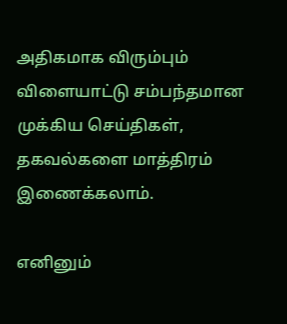அதிகமாக விரும்பும் விளையாட்டு சம்பந்தமான முக்கிய செய்திகள், தகவல்களை மாத்திரம் இணைக்கலாம்.

எனினும்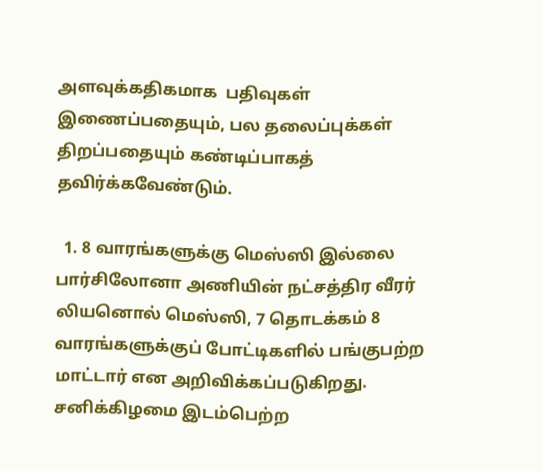அளவுக்கதிகமாக  பதிவுகள் இணைப்பதையும், பல தலைப்புக்கள் திறப்பதையும் கண்டிப்பாகத் தவிர்க்கவேண்டும்.

  1. 8 வாரங்களுக்கு மெஸ்ஸி இல்லை பார்சிலோனா அணியின் நட்சத்திர வீரர் லியனொல் மெஸ்ஸி, 7 தொடக்கம் 8 வாரங்களுக்குப் போட்டிகளில் பங்குபற்ற மாட்டார் என அறிவிக்கப்படுகிறது. சனிக்கிழமை இடம்பெற்ற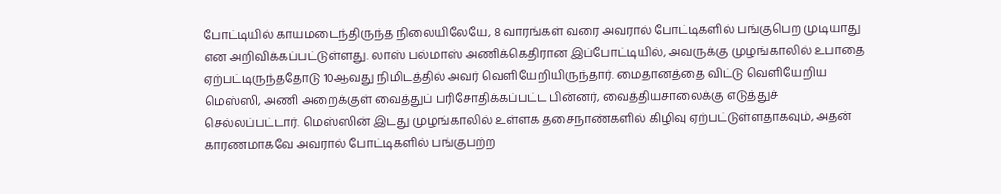போட்டியில் காயமடைந்திருந்த நிலையிலேயே, 8 வாரங்கள் வரை அவரால் போட்டிகளில் பங்குபெற முடியாது என அறிவிக்கப்பட்டுள்ளது. லாஸ் பல்மாஸ் அணிக்கெதிரான இப்போட்டியில், அவருக்கு முழங்காலில் உபாதை ஏற்பட்டிருந்ததோடு 10ஆவது நிமிடத்தில் அவர் வெளியேறியிருந்தார். மைதானத்தை விட்டு வெளியேறிய மெஸ்ஸி, அணி அறைக்குள் வைத்துப் பரிசோதிக்கப்பட்ட பின்னர், வைத்தியசாலைக்கு எடுத்துச் செல்லப்பட்டார். மெஸ்ஸின் இடது முழங்காலில் உள்ளக தசைநாண்களில் கிழிவு ஏற்பட்டுள்ளதாகவும், அதன் காரணமாகவே அவரால் போட்டிகளில் பங்குபற்ற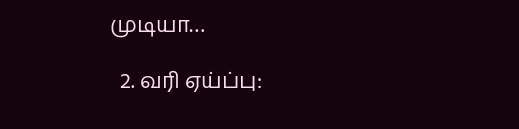முடியா…

  2. வரி ஏய்ப்பு: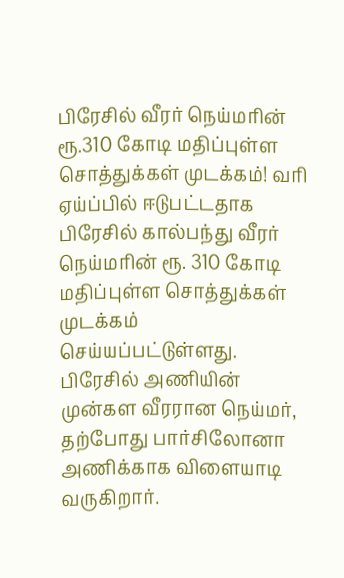பிரேசில் வீரர் நெய்மரின் ரூ.310 கோடி மதிப்புள்ள சொத்துக்கள் முடக்கம்! வரி ஏய்ப்பில் ஈடுபட்டதாக பிரேசில் கால்பந்து வீரர் நெய்மரின் ரூ. 310 கோடி மதிப்புள்ள சொத்துக்கள் முடக்கம் செய்யப்பட்டுள்ளது. பிரேசில் அணியின் முன்கள வீரரான நெய்மர், தற்போது பார்சிலோனா அணிக்காக விளையாடி வருகிறார்.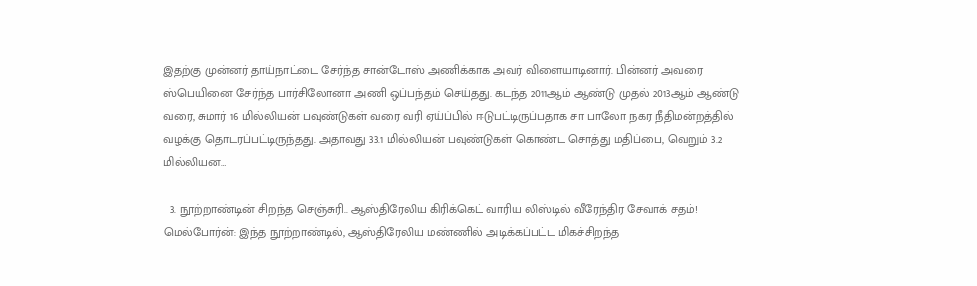இதற்கு முன்னர் தாய்நாட்டை சேர்ந்த சான்டோஸ் அணிக்காக அவர் விளையாடினார். பின்னர் அவரை ஸ்பெயினை சேர்ந்த பார்சிலோனா அணி ஒப்பந்தம் செய்தது. கடந்த 2011ஆம் ஆண்டு முதல் 2013ஆம் ஆண்டு வரை, சுமார் 16 மில்லியன் பவுண்டுகள் வரை வரி ஏய்ப்பில் ஈடுபட்டிருப்பதாக சா பாலோ நகர நீதிமன்றத்தில் வழக்கு தொடரப்பட்டிருந்தது. அதாவது 33.1 மில்லியன் பவுண்டுகள் கொண்ட சொத்து மதிப்பை, வெறும் 3.2 மில்லியன…

  3. நூற்றாண்டின் சிறந்த செஞ்சுரி.. ஆஸ்திரேலிய கிரிக்கெட் வாரிய லிஸ்டில் வீரேந்திர சேவாக் சதம்! மெல்போர்ன்: இந்த நூற்றாண்டில், ஆஸ்திரேலிய மண்ணில் அடிக்கப்பட்ட மிகச்சிறந்த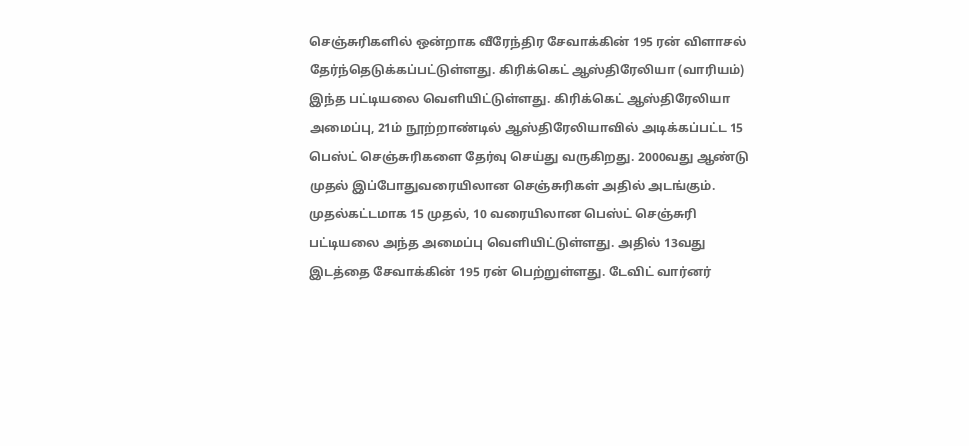செஞ்சுரிகளில் ஒன்றாக வீரேந்திர சேவாக்கின் 195 ரன் விளாசல் தேர்ந்தெடுக்கப்பட்டுள்ளது. கிரிக்கெட் ஆஸ்திரேலியா (வாரியம்) இந்த பட்டியலை வெளியிட்டுள்ளது. கிரிக்கெட் ஆஸ்திரேலியா அமைப்பு, 21ம் நூற்றாண்டில் ஆஸ்திரேலியாவில் அடிக்கப்பட்ட 15 பெஸ்ட் செஞ்சுரிகளை தேர்வு செய்து வருகிறது. 2000வது ஆண்டு முதல் இப்போதுவரையிலான செஞ்சுரிகள் அதில் அடங்கும். முதல்கட்டமாக 15 முதல், 10 வரையிலான பெஸ்ட் செஞ்சுரி பட்டியலை அந்த அமைப்பு வெளியிட்டுள்ளது. அதில் 13வது இடத்தை சேவாக்கின் 195 ரன் பெற்றுள்ளது. டேவிட் வார்னர்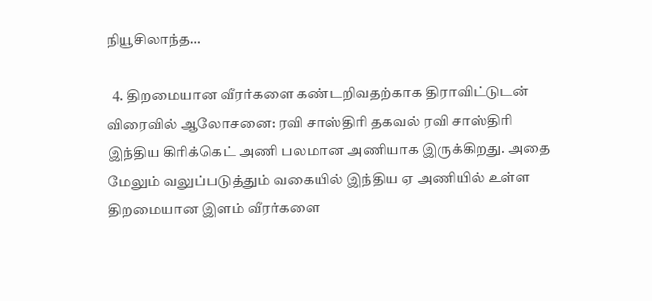நியூசிலாந்த…

  4. திறமையான வீரர்களை கண்டறிவதற்காக திராவிட்டுடன் விரைவில் ஆலோசனை: ரவி சாஸ்திரி தகவல் ரவி சாஸ்திரி இந்திய கிரிக்கெட் அணி பலமான அணியாக இருக்கிறது. அதை மேலும் வலுப்படுத்தும் வகையில் இந்திய ஏ அணியில் உள்ள திறமையான இளம் வீரர்களை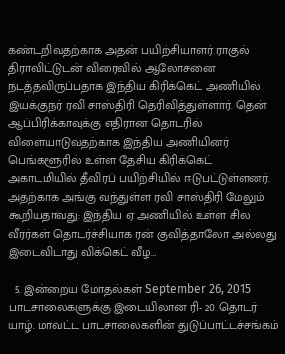கண்டறிவதற்காக அதன் பயிற்சியாளர் ராகுல் திராவிட்டுடன் விரைவில் ஆலோசனை நடத்தவிருப்பதாக இந்திய கிரிக்கெட் அணியில் இயக்குநர் ரவி சாஸ்திரி தெரிவித்துள்ளார். தென் ஆப்பிரிக்காவுக்கு எதிரான தொடரில் விளையாடுவதற்காக இந்திய அணியினர் பெங்களூரில் உள்ள தேசிய கிரிக்கெட் அகாடமியில் தீவிரப் பயிற்சியில் ஈடுபட்டுள்ளனர். அதற்காக அங்கு வந்துள்ள ரவி சாஸ்திரி மேலும் கூறியதாவது: இந்திய ஏ அணியில் உள்ள சில வீரர்கள் தொடர்ச்சியாக ரன் குவித்தாலோ அல்லது இடைவிடாது விக்கெட் வீழ…

  5. இன்றைய மோதல்கள் September 26, 2015 பாடசாலைகளுக்கு இடையிலான ரி- 20 தொடர் யாழ். மாவட்ட பாடசாலைகளின் துடுப்பாட்டச்சங்கம்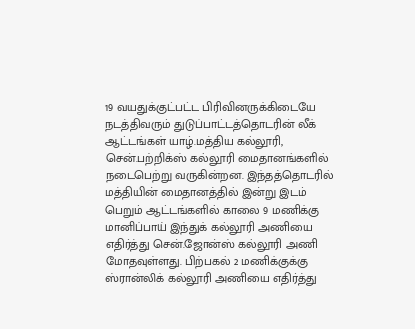19 வயதுக்குட்பட்ட பிரிவினருக்கிடையே நடத்திவரும் துடுப்பாட்டத்தொடரின் லீக் ஆட்டங்கள் யாழ்.மத்திய கல்லூரி, சென்.பற்றிக்ஸ் கல்லூரி மைதானங்களில் நடைபெற்று வருகின்றன. இந்தத்தொடரில் மத்தியின் மைதானத்தில் இன்று இடம் பெறும் ஆட்டங்களில் காலை 9 மணிக்கு மானிப்பாய் இந்துக் கல்லூரி அணியை எதிர்த்து சென்.ஜோன்ஸ் கல்லூரி அணி மோதவுள்ளது. பிற்பகல் 2 மணிக்குக்கு ஸ்ரான்லிக் கல்லூரி அணியை எதிர்த்து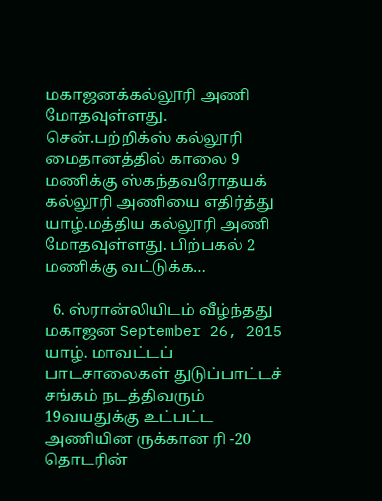மகாஜனக்கல்லூரி அணி மோதவுள்ளது. சென்.பற்றிக்ஸ் கல்லூரி மைதானத்தில் காலை 9 மணிக்கு ஸ்கந்தவரோதயக் கல்லூரி அணியை எதிர்த்து யாழ்.மத்திய கல்லூரி அணி மோதவுள்ளது. பிற்பகல் 2 மணிக்கு வட்டுக்க…

  6. ஸ்ரான்லியிடம் வீழ்ந்தது மகாஜன September 26, 2015 யாழ். மாவட்டப் பாடசாலைகள் துடுப்பாட்டச் சங்கம் நடத்திவரும் 19வயதுக்கு உட்பட்ட அணியின ருக்கான ரி -20 தொடரின்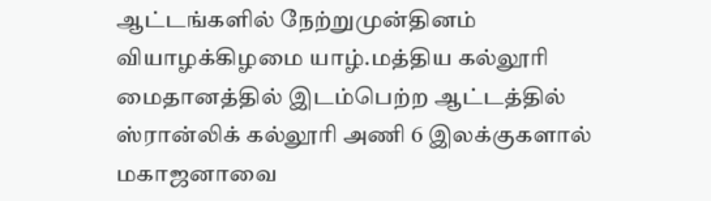ஆட்டங்களில் நேற்றுமுன்தினம் வியாழக்கிழமை யாழ்.மத்திய கல்லூரி மைதானத்தில் இடம்பெற்ற ஆட்டத்தில் ஸ்ரான்லிக் கல்லூரி அணி 6 இலக்குகளால் மகாஜனாவை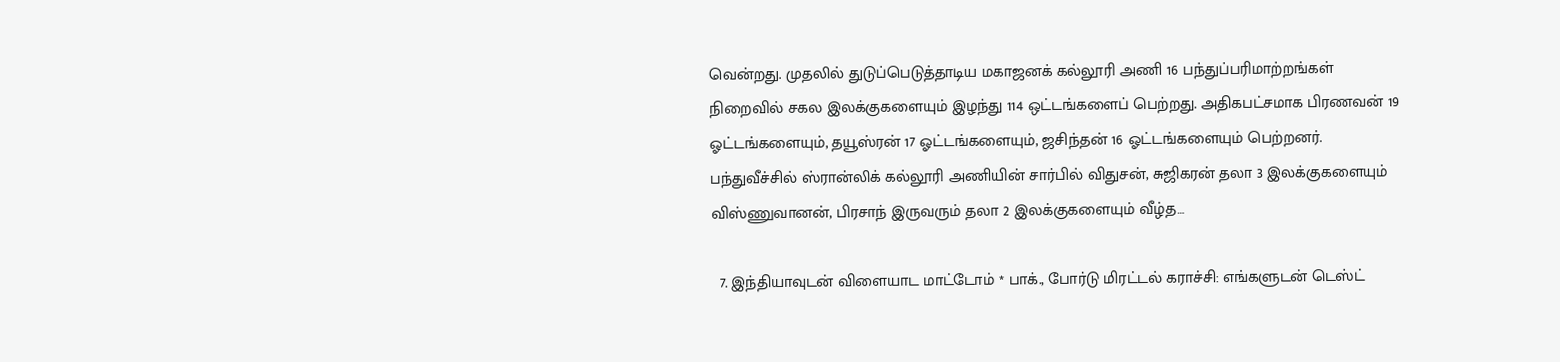வென்றது. முதலில் துடுப்பெடுத்தாடிய மகாஜனக் கல்லூரி அணி 16 பந்துப்பரிமாற்றங்கள் நிறைவில் சகல இலக்குகளையும் இழந்து 114 ஒட்டங்களைப் பெற்றது. அதிகபட்சமாக பிரணவன் 19 ஓட்டங்களையும், தயூஸ்ரன் 17 ஓட்டங்களையும், ஜசிந்தன் 16 ஓட்டங்களையும் பெற்றனர். பந்துவீச்சில் ஸ்ரான்லிக் கல்லூரி அணியின் சார்பில் விதுசன், சுஜிகரன் தலா 3 இலக்குகளையும் விஸ்ணுவானன், பிரசாந் இருவரும் தலா 2 இலக்குகளையும் வீழ்த…

  7. இந்தியாவுடன் விளையாட மாட்டோம் * பாக்., போர்டு மிரட்டல் கராச்சி: எங்களுடன் டெஸ்ட்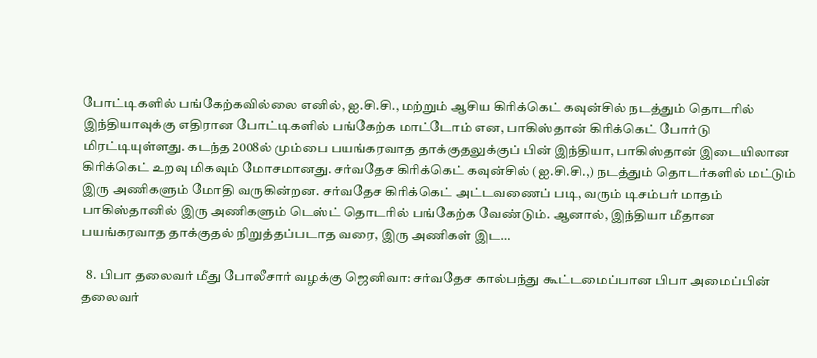போட்டிகளில் பங்கேற்கவில்லை எனில், ஐ.சி.சி., மற்றும் ஆசிய கிரிக்கெட் கவுன்சில் நடத்தும் தொடரில் இந்தியாவுக்கு எதிரான போட்டிகளில் பங்கேற்க மாட்டோம் என, பாகிஸ்தான் கிரிக்கெட் போர்டு மிரட்டியுள்ளது. கடந்த 2008ல் மும்பை பயங்கரவாத தாக்குதலுக்குப் பின் இந்தியா, பாகிஸ்தான் இடையிலான கிரிக்கெட் உறவு மிகவும் மோசமானது. சர்வதேச கிரிக்கெட் கவுன்சில் (ஐ.சி.சி.,) நடத்தும் தொடர்களில் மட்டும் இரு அணிகளும் மோதி வருகின்றன. சர்வதேச கிரிக்கெட் அட்டவணைப் படி, வரும் டிசம்பர் மாதம் பாகிஸ்தானில் இரு அணிகளும் டெஸ்ட் தொடரில் பங்கேற்க வேண்டும். ஆனால், இந்தியா மீதான பயங்கரவாத தாக்குதல் நிறுத்தப்படாத வரை, இரு அணிகள் இட…

  8. பிபா தலைவர் மீது போலீசார் வழக்கு ஜெனிவா: சர்வதேச கால்பந்து கூட்டமைப்பான பிபா அமைப்பின் தலைவர்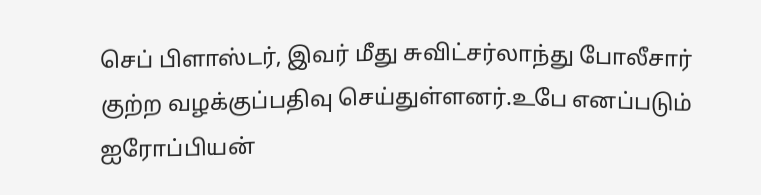செப் பிளாஸ்டர், இவர் மீது சுவிட்சர்லாந்து போலீசார் குற்ற வழக்குப்பதிவு செய்துள்ளனர்.உபே எனப்படும் ஐரோப்பியன்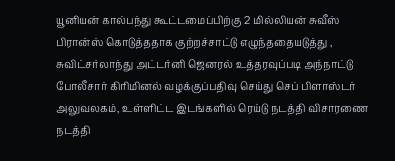யூனியன் கால்பந்து கூட்டமைப்பிற்கு 2 மில்லியன் சுவீஸ் பிரான்ஸ் கொடுத்ததாக குற்றச்சாட்டு எழுந்ததையடுத்து , சுவிட்சர்லாந்து அட்டர்னி ஜெனரல் உத்தரவுப்படி அந்நாட்டு போலீசார் கிரிமினல் வழக்குப்பதிவு செய்து செப் பிளாஸ்டர் அலுவலகம், உள்ளிட்ட இடங்களில் ரெய்டு நடத்தி விசாரணை நடத்தி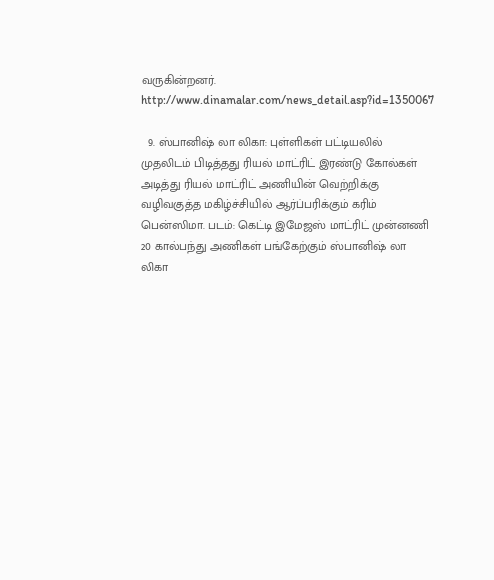வருகின்றனர். http://www.dinamalar.com/news_detail.asp?id=1350067

  9. ஸ்பானிஷ் லா லிகா: புள்ளிகள் பட்டியலில் முதலிடம் பிடித்தது ரியல் மாட்ரிட் இரண்டு கோல்கள் அடித்து ரியல் மாட்ரிட் அணியின் வெற்றிக்கு வழிவகுத்த மகிழ்ச்சியில் ஆர்ப்பரிக்கும் கரிம் பென்ஸிமா. படம்: கெட்டி இமேஜஸ் மாட்ரிட் முன்னணி 20 கால்பந்து அணிகள் பங்கேற்கும் ஸ்பானிஷ் லா லிகா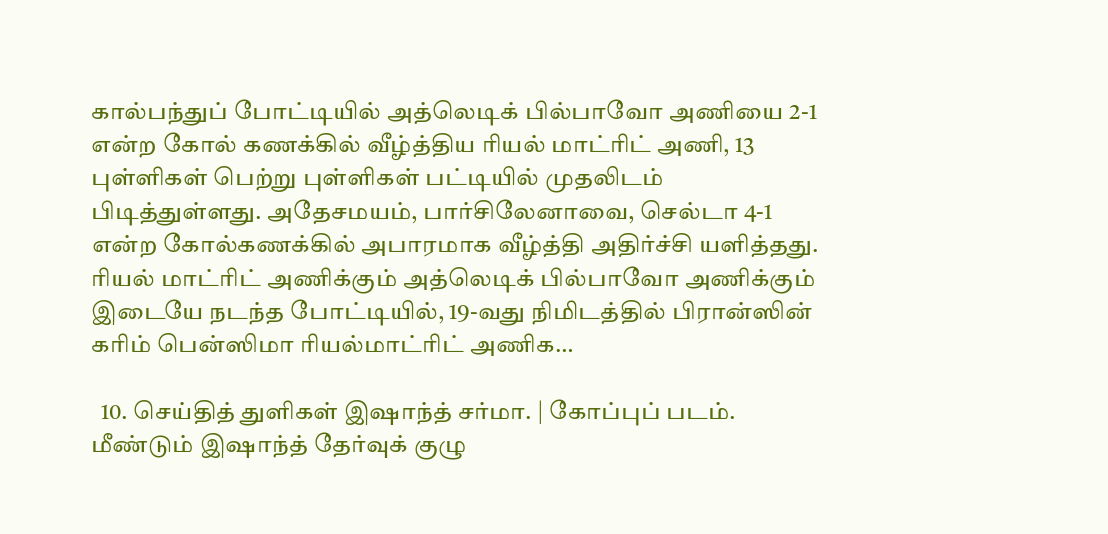கால்பந்துப் போட்டியில் அத்லெடிக் பில்பாவோ அணியை 2-1 என்ற கோல் கணக்கில் வீழ்த்திய ரியல் மாட்ரிட் அணி, 13 புள்ளிகள் பெற்று புள்ளிகள் பட்டியில் முதலிடம் பிடித்துள்ளது. அதேசமயம், பார்சிலேனாவை, செல்டா 4-1 என்ற கோல்கணக்கில் அபாரமாக வீழ்த்தி அதிர்ச்சி யளித்தது. ரியல் மாட்ரிட் அணிக்கும் அத்லெடிக் பில்பாவோ அணிக்கும் இடையே நடந்த போட்டியில், 19-வது நிமிடத்தில் பிரான்ஸின் கரிம் பென்ஸிமா ரியல்மாட்ரிட் அணிக…

  10. செய்தித் துளிகள் இஷாந்த் சர்மா. | கோப்புப் படம். மீண்டும் இஷாந்த் தேர்வுக் குழு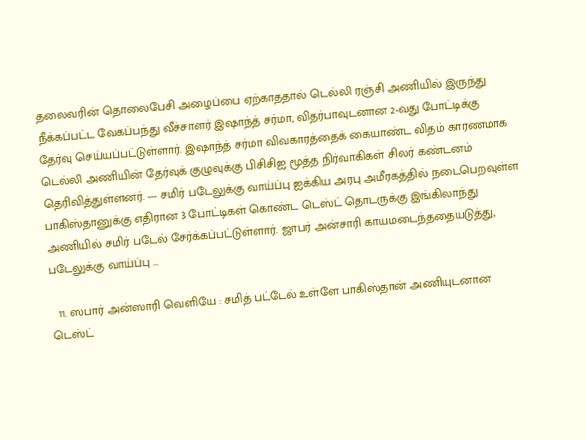தலைவரின் தொலைபேசி அழைப்பை ஏற்காததால் டெல்லி ரஞ்சி அணியில் இருந்து நீக்கப்பட்ட வேகப்பந்து வீச்சாளர் இஷாந்த் சர்மா, விதர்பாவுடனான 2-வது போட்டிக்கு தேர்வு செய்யப்பட்டுள்ளார். இஷாந்த் சர்மா விவகாரத்தைக் கையாண்ட விதம் காரணமாக டெல்லி அணியின் தேர்வுக் குழுவுக்கு பிசிசிஐ மூத்த நிர்வாகிகள் சிலர் கண்டனம் தெரிவித்துள்ளனர். --- சமிர் படேலுக்கு வாய்ப்பு ஐக்கிய அரபு அமீரகத்தில் நடைபெறவுள்ள பாகிஸ்தானுக்கு எதிரான 3 போட்டிகள் கொண்ட டெஸ்ட் தொடருக்கு இங்கிலாந்து அணியில் சமிர் படேல் சேர்க்கப்பட்டுள்ளார். ஜாபர் அன்சாரி காயமடைந்ததையடுத்து, படேலுக்கு வாய்ப்பு …

  11. ஸபார் அன்ஸாரி வெளியே : சமித் பட்டேல் உள்ளே பாகிஸ்தான் அணியுடனான டெஸ்ட்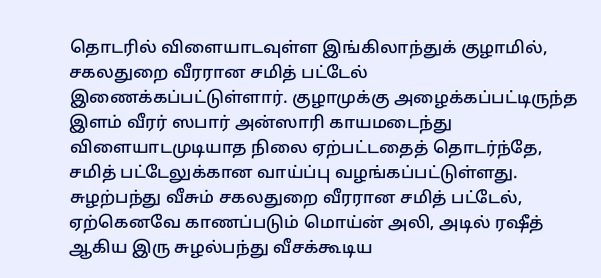தொடரில் விளையாடவுள்ள இங்கிலாந்துக் குழாமில், சகலதுறை வீரரான சமித் பட்டேல் இணைக்கப்பட்டுள்ளார். குழாமுக்கு அழைக்கப்பட்டிருந்த இளம் வீரர் ஸபார் அன்ஸாரி காயமடைந்து விளையாடமுடியாத நிலை ஏற்பட்டதைத் தொடர்ந்தே, சமித் பட்டேலுக்கான வாய்ப்பு வழங்கப்பட்டுள்ளது. சுழற்பந்து வீசும் சகலதுறை வீரரான சமித் பட்டேல், ஏற்கெனவே காணப்படும் மொய்ன் அலி, அடில் ரஷீத் ஆகிய இரு சுழல்பந்து வீசக்கூடிய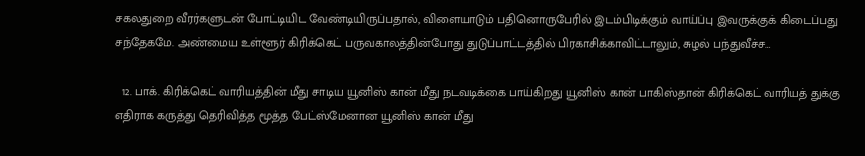சகலதுறை வீரர்களுடன் போட்டியிட வேண்டியிருப்பதால், விளையாடும் பதினொருபேரில் இடம்பிடிக்கும் வாய்ப்பு இவருக்குக் கிடைப்பது சந்தேகமே. அண்மைய உள்ளூர் கிரிக்கெட் பருவகாலத்தின்போது துடுப்பாட்டத்தில் பிரகாசிக்காவிட்டாலும், சுழல் பந்துவீச்ச…

  12. பாக். கிரிக்கெட் வாரியத்தின் மீது சாடிய யூனிஸ் கான் மீது நடவடிக்கை பாய்கிறது யூனிஸ் கான் பாகிஸ்தான் கிரிக்கெட் வாரியத் துக்கு எதிராக கருத்து தெரிவித்த மூத்த பேட்ஸ்மேனான யூனிஸ் கான் மீது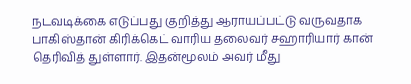நடவடிக்கை எடுப்பது குறித்து ஆராயப்பட்டு வருவதாக பாகிஸ்தான் கிரிக்கெட் வாரிய தலைவர் சஹாரியார் கான் தெரிவித் துள்ளார். இதன்மூலம் அவர் மீது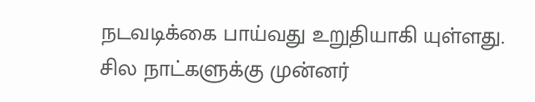நடவடிக்கை பாய்வது உறுதியாகி யுள்ளது. சில நாட்களுக்கு முன்னர்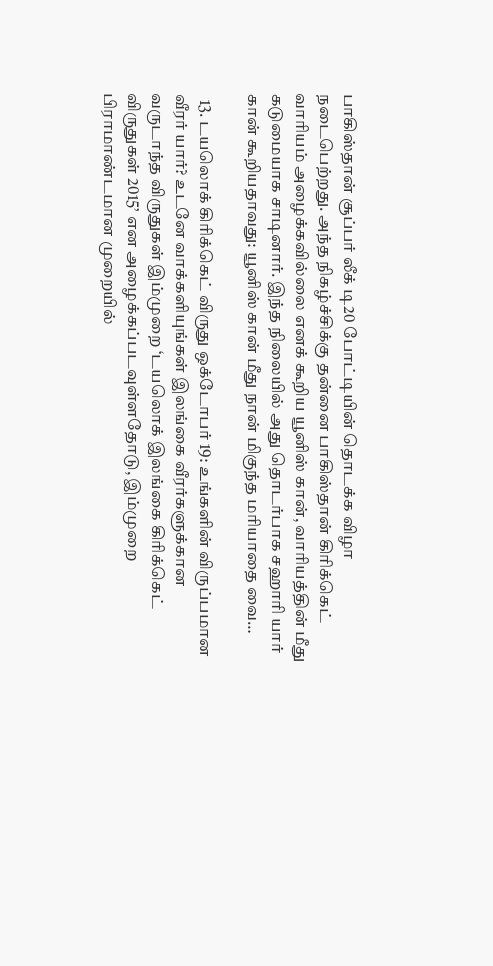பாகிஸ்தான் சூப்பர் லீக் டி20 போட்டியின் தொடக்க விழா நடைபெற்றது. அந்த நிகழ்ச்சிக்கு தன்னை பாகிஸ்தான் கிரிக்கெட் வாரியம் அழைக்கவில்லை எனக் கூறிய யூனிஸ் கான், வாரியத்தின் மீது கடுமையாக சாடினார். இந்த நிலையில் அது தொடர்பாக சஹாரி யார் கான் கூறியதாவது: யூனிஸ் கான் மீது நான் மிகுந்த மரியாதை வை…

  13. டயலொக் கிரிக்கெட் விருது ஒக்டோபர் 19: உங்களின் விருப்பமான வீரர் யார்? உடனே வாக்களியுங்கள் இலங்கை வீரர்களுக்கான வருடாந்த விருதுகள் இம்முறை ‘டயலொக் இலங்கை கிரிக்கெட் விருதுகள் 2015’ என அழைக்கப்படவுள்ளதோடு, இம்முறை பிராமாண்டமான முறையில்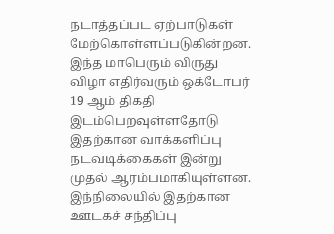நடாத்தப்பட ஏற்பாடுகள் மேற்கொள்ளப்படுகின்றன. இந்த மாபெரும் விருது விழா எதிர்வரும் ஒக்டோபர் 19 ஆம் திகதி இடம்பெறவுள்ளதோடு இதற்கான வாக்களிப்பு நடவடிக்கைகள் இன்று முதல் ஆரம்பமாகியுள்ளன. இந்நிலையில் இதற்கான ஊடகச் சந்திப்பு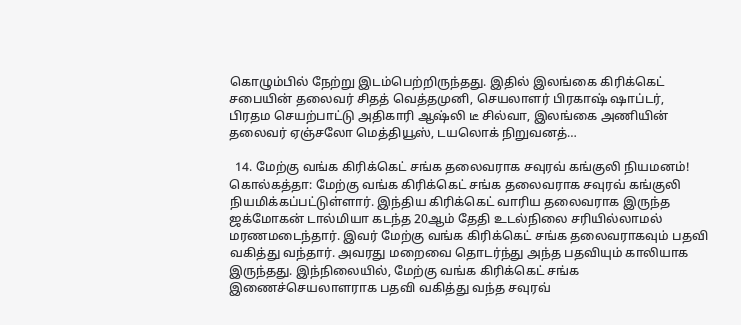கொழும்பில் நேற்று இடம்பெற்றிருந்தது. இதில் இலங்கை கிரிக்கெட் சபையின் தலைவர் சிதத் வெத்தமுனி, செயலாளர் பிரகாஷ் ஷாப்டர், பிரதம செயற்பாட்டு அதிகாரி ஆஷ்லி டீ சில்வா, இலங்கை அணியின் தலைவர் ஏஞ்சலோ மெத்தியூஸ், டயலொக் நிறுவனத்…

  14. மேற்கு வங்க கிரிக்கெட் சங்க தலைவராக சவுரவ் கங்குலி நியமனம்! கொல்கத்தா: மேற்கு வங்க கிரிக்கெட் சங்க தலைவராக சவுரவ் கங்குலி நியமிக்கப்பட்டுள்ளார். இந்திய கிரிக்கெட் வாரிய தலைவராக இருந்த ஜக்மோகன் டால்மியா கடந்த 20ஆம் தேதி உடல்நிலை சரியில்லாமல் மரணமடைந்தார். இவர் மேற்கு வங்க கிரிக்கெட் சங்க தலைவராகவும் பதவி வகித்து வந்தார். அவரது மறைவை தொடர்ந்து அந்த பதவியும் காலியாக இருந்தது. இந்நிலையில், மேற்கு வங்க கிரிக்கெட் சங்க இணைச்செயலாளராக பதவி வகித்து வந்த சவுரவ்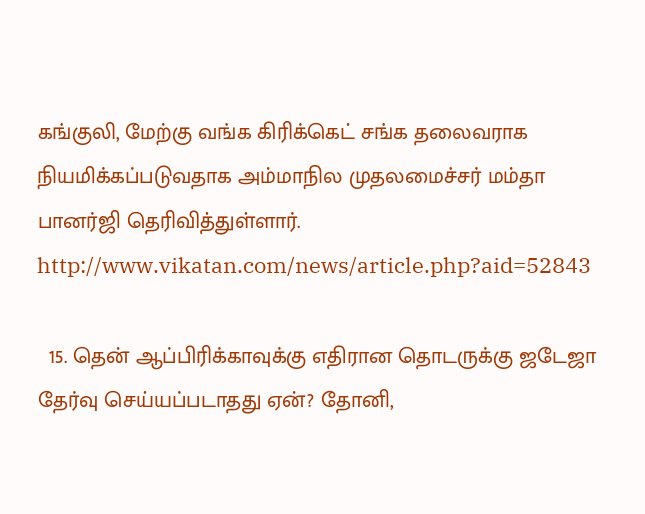கங்குலி, மேற்கு வங்க கிரிக்கெட் சங்க தலைவராக நியமிக்கப்படுவதாக அம்மாநில முதலமைச்சர் மம்தா பானர்ஜி தெரிவித்துள்ளார். http://www.vikatan.com/news/article.php?aid=52843

  15. தென் ஆப்பிரிக்காவுக்கு எதிரான தொடருக்கு ஜடேஜா தேர்வு செய்யப்படாதது ஏன்? தோனி,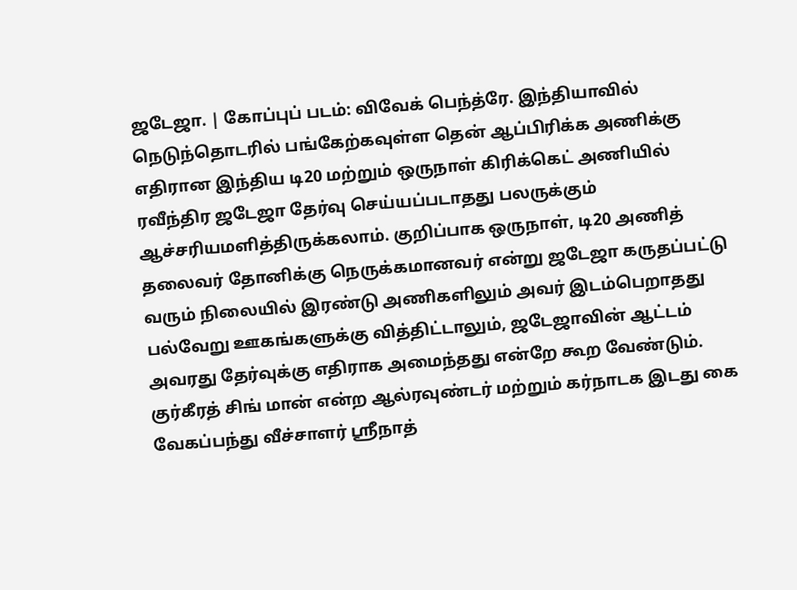ஜடேஜா. | கோப்புப் படம்: விவேக் பெந்த்ரே. இந்தியாவில் நெடுந்தொடரில் பங்கேற்கவுள்ள தென் ஆப்பிரிக்க அணிக்கு எதிரான இந்திய டி20 மற்றும் ஒருநாள் கிரிக்கெட் அணியில் ரவீந்திர ஜடேஜா தேர்வு செய்யப்படாதது பலருக்கும் ஆச்சரியமளித்திருக்கலாம். குறிப்பாக ஒருநாள், டி20 அணித் தலைவர் தோனிக்கு நெருக்கமானவர் என்று ஜடேஜா கருதப்பட்டு வரும் நிலையில் இரண்டு அணிகளிலும் அவர் இடம்பெறாதது பல்வேறு ஊகங்களுக்கு வித்திட்டாலும், ஜடேஜாவின் ஆட்டம் அவரது தேர்வுக்கு எதிராக அமைந்தது என்றே கூற வேண்டும். குர்கீரத் சிங் மான் என்ற ஆல்ரவுண்டர் மற்றும் கர்நாடக இடது கை வேகப்பந்து வீச்சாளர் ஸ்ரீநாத்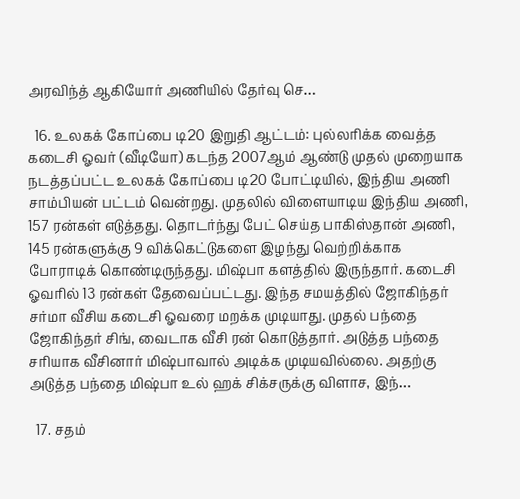அரவிந்த் ஆகியோர் அணியில் தேர்வு செ…

  16. உலகக் கோப்பை டி20 இறுதி ஆட்டம்: புல்லரிக்க வைத்த கடைசி ஓவர் (வீடியோ) கடந்த 2007ஆம் ஆண்டு முதல் முறையாக நடத்தப்பட்ட உலகக் கோப்பை டி20 போட்டியில், இந்திய அணி சாம்பியன் பட்டம் வென்றது. முதலில் விளையாடிய இந்திய அணி, 157 ரன்கள் எடுத்தது. தொடர்ந்து பேட் செய்த பாகிஸ்தான் அணி, 145 ரன்களுக்கு 9 விக்கெட்டுகளை இழந்து வெற்றிக்காக போராடிக் கொண்டிருந்தது. மிஷ்பா களத்தில் இருந்தார். கடைசி ஓவரில் 13 ரன்கள் தேவைப்பட்டது. இந்த சமயத்தில் ஜோகிந்தர் சர்மா வீசிய கடைசி ஓவரை மறக்க முடியாது. முதல் பந்தை ஜோகிந்தர் சிங், வைடாக வீசி ரன் கொடுத்தார். அடுத்த பந்தை சரியாக வீசினார் மிஷ்பாவால் அடிக்க முடியவில்லை. அதற்கு அடுத்த பந்தை மிஷ்பா உல் ஹக் சிக்சருக்கு விளாச, இந்…

  17. சதம்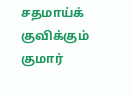சதமாய்க் குவிக்கும் குமார்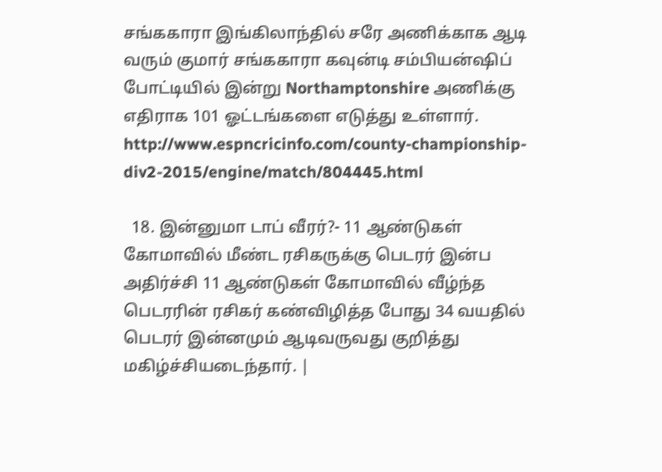சங்ககாரா இங்கிலாந்தில் சரே அணிக்காக ஆடி வரும் குமார் சங்ககாரா கவுன்டி சம்பியன்ஷிப் போட்டியில் இன்று Northamptonshire அணிக்கு எதிராக 101 ஓட்டங்களை எடுத்து உள்ளார். http://www.espncricinfo.com/county-championship-div2-2015/engine/match/804445.html

  18. இன்னுமா டாப் வீரர்?- 11 ஆண்டுகள் கோமாவில் மீண்ட ரசிகருக்கு பெடரர் இன்ப அதிர்ச்சி 11 ஆண்டுகள் கோமாவில் வீழ்ந்த பெடரரின் ரசிகர் கண்விழித்த போது 34 வயதில் பெடரர் இன்னமும் ஆடிவருவது குறித்து மகிழ்ச்சியடைந்தார். |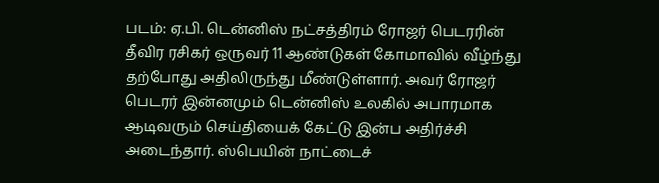படம்: ஏ.பி. டென்னிஸ் நட்சத்திரம் ரோஜர் பெடரரின் தீவிர ரசிகர் ஒருவர் 11 ஆண்டுகள் கோமாவில் வீழ்ந்து தற்போது அதிலிருந்து மீண்டுள்ளார். அவர் ரோஜர் பெடரர் இன்னமும் டென்னிஸ் உலகில் அபாரமாக ஆடிவரும் செய்தியைக் கேட்டு இன்ப அதிர்ச்சி அடைந்தார். ஸ்பெயின் நாட்டைச்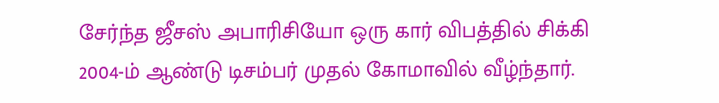சேர்ந்த ஜீசஸ் அபாரிசியோ ஒரு கார் விபத்தில் சிக்கி 2004-ம் ஆண்டு டிசம்பர் முதல் கோமாவில் வீழ்ந்தார்.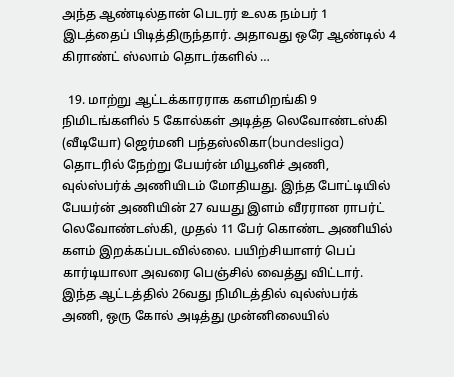அந்த ஆண்டில்தான் பெடரர் உலக நம்பர் 1 இடத்தைப் பிடித்திருந்தார். அதாவது ஒரே ஆண்டில் 4 கிராண்ட் ஸ்லாம் தொடர்களில் …

  19. மாற்று ஆட்டக்காரராக களமிறங்கி 9 நிமிடங்களில் 5 கோல்கள் அடித்த லெவோண்டஸ்கி (வீடியோ) ஜெர்மனி பந்தஸ்லிகா(bundesliga) தொடரில் நேற்று பேயர்ன் மியூனிச் அணி, வுல்ஸ்பர்க் அணியிடம் மோதியது. இந்த போட்டியில் பேயர்ன் அணியின் 27 வயது இளம் வீரரான ராபர்ட் லெவோண்டஸ்கி, முதல் 11 பேர் கொண்ட அணியில் களம் இறக்கப்படவில்லை. பயிற்சியாளர் பெப் கார்டியாலா அவரை பெஞ்சில் வைத்து விட்டார். இந்த ஆட்டத்தில் 26வது நிமிடத்தில் வுல்ஸ்பர்க் அணி, ஒரு கோல் அடித்து முன்னிலையில்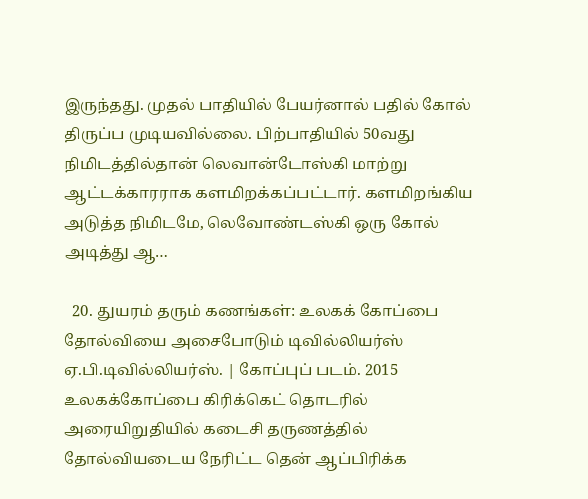இருந்தது. முதல் பாதியில் பேயர்னால் பதில் கோல் திருப்ப முடியவில்லை. பிற்பாதியில் 50வது நிமிடத்தில்தான் லெவான்டோஸ்கி மாற்று ஆட்டக்காரராக களமிறக்கப்பட்டார். களமிறங்கிய அடுத்த நிமிடமே, லெவோண்டஸ்கி ஒரு கோல் அடித்து ஆ…

  20. துயரம் தரும் கணங்கள்: உலகக் கோப்பை தோல்வியை அசைபோடும் டிவில்லியர்ஸ் ஏ.பி.டிவில்லியர்ஸ். | கோப்புப் படம். 2015 உலகக்கோப்பை கிரிக்கெட் தொடரில் அரையிறுதியில் கடைசி தருணத்தில் தோல்வியடைய நேரிட்ட தென் ஆப்பிரிக்க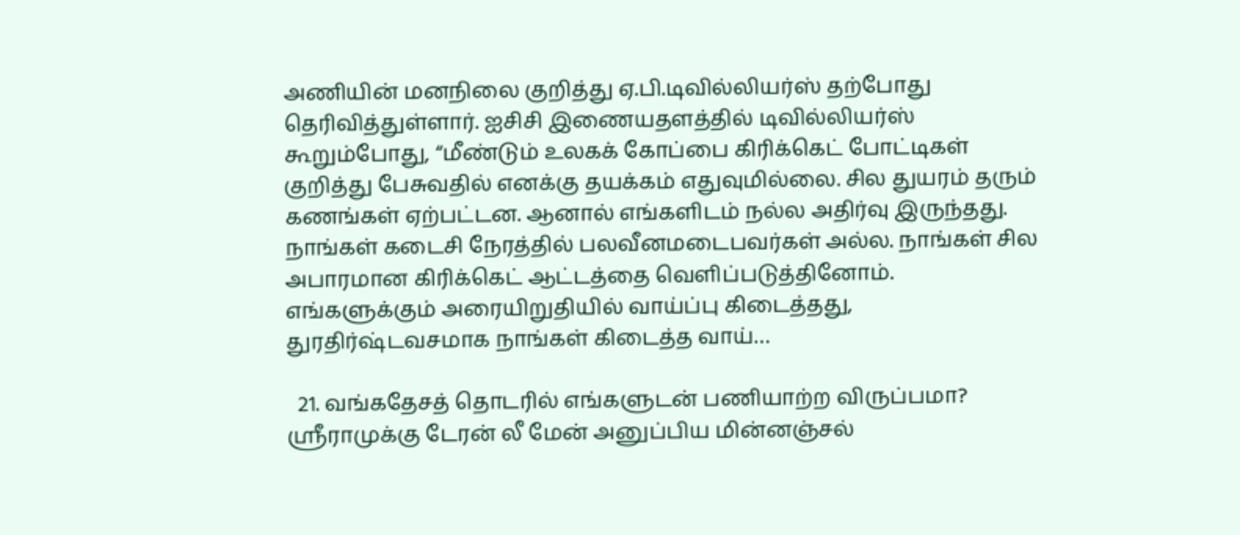அணியின் மனநிலை குறித்து ஏ.பி.டிவில்லியர்ஸ் தற்போது தெரிவித்துள்ளார். ஐசிசி இணையதளத்தில் டிவில்லியர்ஸ் கூறும்போது, “மீண்டும் உலகக் கோப்பை கிரிக்கெட் போட்டிகள் குறித்து பேசுவதில் எனக்கு தயக்கம் எதுவுமில்லை. சில துயரம் தரும் கணங்கள் ஏற்பட்டன. ஆனால் எங்களிடம் நல்ல அதிர்வு இருந்தது. நாங்கள் கடைசி நேரத்தில் பலவீனமடைபவர்கள் அல்ல. நாங்கள் சில அபாரமான கிரிக்கெட் ஆட்டத்தை வெளிப்படுத்தினோம். எங்களுக்கும் அரையிறுதியில் வாய்ப்பு கிடைத்தது, துரதிர்ஷ்டவசமாக நாங்கள் கிடைத்த வாய்…

  21. வங்கதேசத் தொடரில் எங்களுடன் பணியாற்ற விருப்பமா? ஸ்ரீராமுக்கு டேரன் லீ மேன் அனுப்பிய மின்னஞ்சல்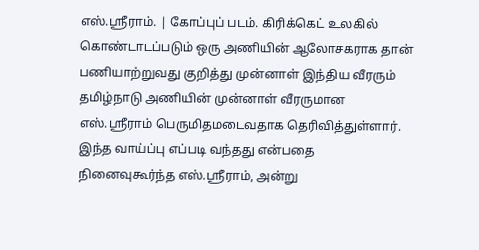எஸ்.ஸ்ரீராம். | கோப்புப் படம். கிரிக்கெட் உலகில் கொண்டாடப்படும் ஒரு அணியின் ஆலோசகராக தான் பணியாற்றுவது குறித்து முன்னாள் இந்திய வீரரும் தமிழ்நாடு அணியின் முன்னாள் வீரருமான எஸ்.ஸ்ரீராம் பெருமிதமடைவதாக தெரிவித்துள்ளார். இந்த வாய்ப்பு எப்படி வந்தது என்பதை நினைவுகூர்ந்த எஸ்.ஸ்ரீராம், அன்று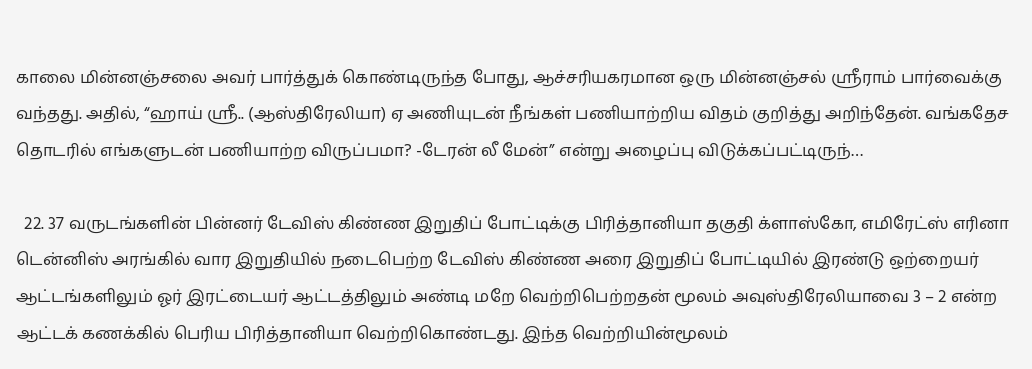காலை மின்னஞ்சலை அவர் பார்த்துக் கொண்டிருந்த போது, ஆச்சரியகரமான ஒரு மின்னஞ்சல் ஸ்ரீராம் பார்வைக்கு வந்தது. அதில், “ஹாய் ஸ்ரீ.. (ஆஸ்திரேலியா) ஏ அணியுடன் நீங்கள் பணியாற்றிய விதம் குறித்து அறிந்தேன். வங்கதேச தொடரில் எங்களுடன் பணியாற்ற விருப்பமா? -டேரன் லீ மேன்” என்று அழைப்பு விடுக்கப்பட்டிருந்…

  22. 37 வருடங்களின் பின்னர் டேவிஸ் கிண்ண இறுதிப் போட்டிக்கு பிரித்தானியா தகுதி க்ளாஸ்கோ, எமிரேட்ஸ் எரினா டென்னிஸ் அரங்கில் வார இறுதியில் நடைபெற்ற டேவிஸ் கிண்ண அரை இறுதிப் போட்டியில் இரண்டு ஒற்றையர் ஆட்டங்களிலும் ஓர் இரட்டையர் ஆட்டத்திலும் அண்டி மறே வெற்றிபெற்றதன் மூலம் அவுஸ்திரேலியாவை 3 – 2 என்ற ஆட்டக் கணக்கில் பெரிய பிரித்தானியா வெற்றிகொண்டது. இந்த வெற்றியின்மூலம்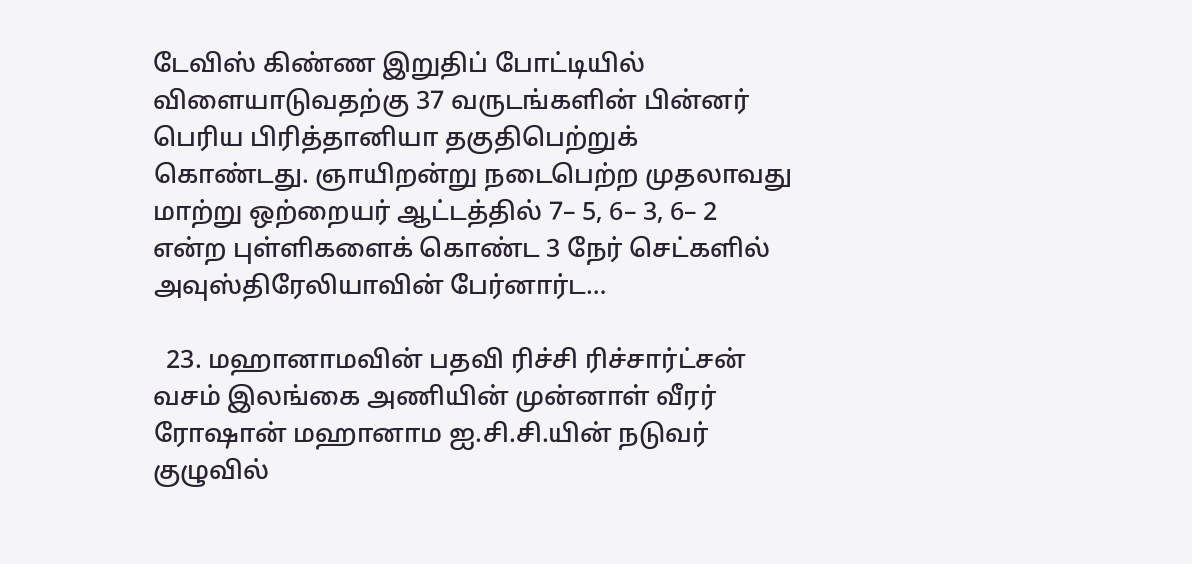டேவிஸ் கிண்ண இறுதிப் போட்டியில் விளையாடுவதற்கு 37 வருடங்களின் பின்னர் பெரிய பிரித்தானியா தகுதிபெற்றுக் கொண்டது. ஞாயிறன்று நடைபெற்ற முதலாவது மாற்று ஒற்றையர் ஆட்டத்தில் 7– 5, 6– 3, 6– 2 என்ற புள்ளிகளைக் கொண்ட 3 நேர் செட்களில் அவுஸ்திரேலியாவின் பேர்னார்ட…

  23. மஹானாமவின் பதவி ரிச்சி ரிச்சார்ட்சன் வசம் இலங்கை அணியின் முன்னாள் வீரர் ரோஷான் மஹானாம ஐ.சி.சி.யின் நடுவர் குழுவில்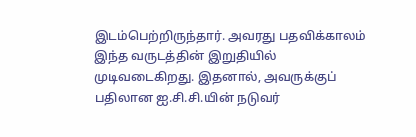இடம்பெற்றிருந்தார். அவரது பதவிக்காலம் இந்த வருடத்தின் இறுதியில் முடிவடைகிறது. இதனால், அவருக்குப் பதிலான ஐ.சி.சி.யின் நடுவர்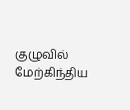குழுவில் மேற்கிந்திய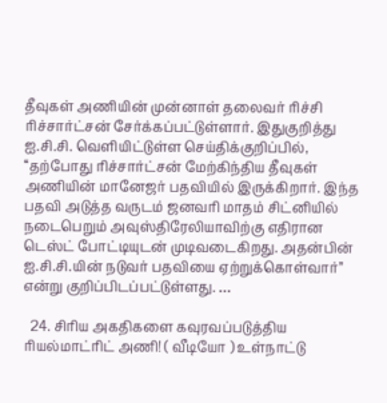தீவுகள் அணியின் முன்னாள் தலைவர் ரிச்சி ரிச்சார்ட்சன் சேர்க்கப்பட்டுள்ளார். இதுகுறித்து ஐ.சி.சி. வெளியிட்டுள்ள செய்திக்குறிப்பில், ‘‘தற்போது ரிச்சார்ட்சன் மேற்கிந்திய தீவுகள் அணியின் மானேஜர் பதவியில் இருக்கிறார். இந்த பதவி அடுத்த வருடம் ஜனவரி மாதம் சிட்னியில் நடைபெறும் அவுஸ்திரேலியாவிற்கு எதிரான டெஸ்ட் போட்டியுடன் முடிவடைகிறது. அதன்பின் ஐ.சி.சி.யின் நடுவர் பதவியை ஏற்றுக்கொள்வார்’’ என்று குறிப்பிடப்பட்டுள்ளது. …

  24. சிரிய அகதிகளை கவுரவப்படுத்திய ரியல்மாட்ரிட் அணி! ( வீடியோ ) உள்நாட்டு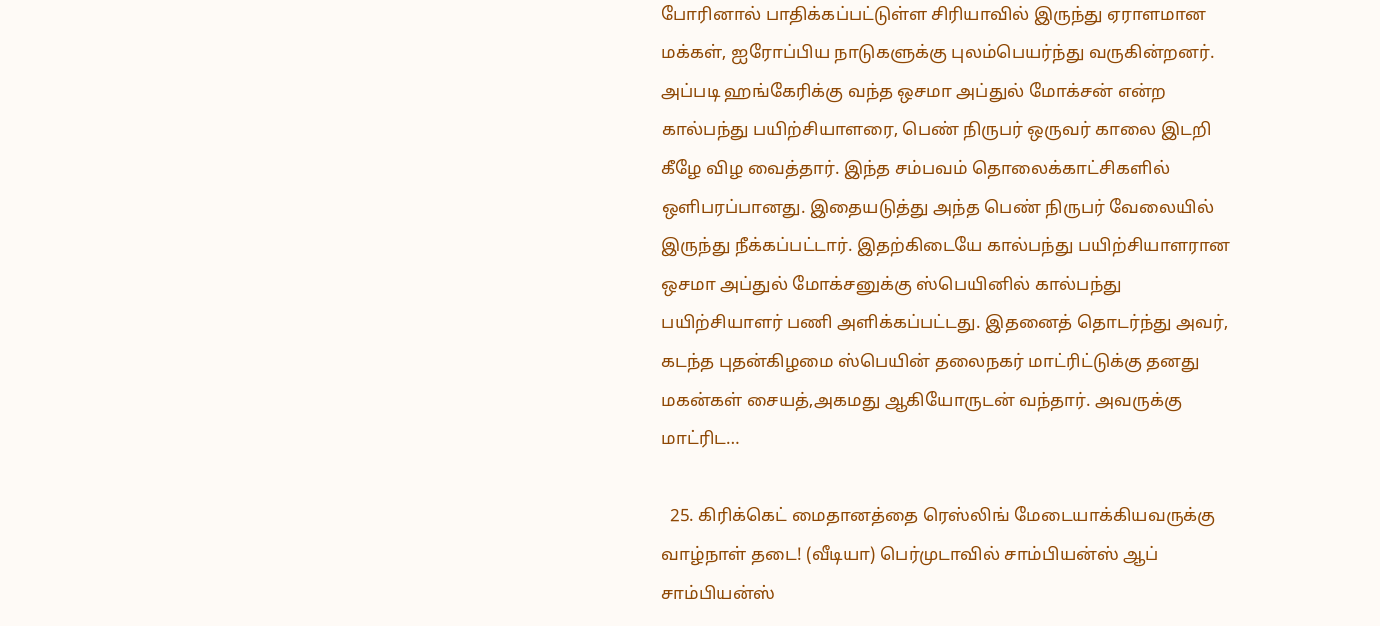போரினால் பாதிக்கப்பட்டுள்ள சிரியாவில் இருந்து ஏராளமான மக்கள், ஐரோப்பிய நாடுகளுக்கு புலம்பெயர்ந்து வருகின்றனர். அப்படி ஹங்கேரிக்கு வந்த ஒசமா அப்துல் மோக்சன் என்ற கால்பந்து பயிற்சியாளரை, பெண் நிருபர் ஒருவர் காலை இடறி கீழே விழ வைத்தார். இந்த சம்பவம் தொலைக்காட்சிகளில் ஒளிபரப்பானது. இதையடுத்து அந்த பெண் நிருபர் வேலையில் இருந்து நீக்கப்பட்டார். இதற்கிடையே கால்பந்து பயிற்சியாளரான ஒசமா அப்துல் மோக்சனுக்கு ஸ்பெயினில் கால்பந்து பயிற்சியாளர் பணி அளிக்கப்பட்டது. இதனைத் தொடர்ந்து அவர், கடந்த புதன்கிழமை ஸ்பெயின் தலைநகர் மாட்ரிட்டுக்கு தனது மகன்கள் சையத்,அகமது ஆகியோருடன் வந்தார். அவருக்கு மாட்ரிட…

  25. கிரிக்கெட் மைதானத்தை ரெஸ்லிங் மேடையாக்கியவருக்கு வாழ்நாள் தடை! (வீடியா) பெர்முடாவில் சாம்பியன்ஸ் ஆப் சாம்பியன்ஸ்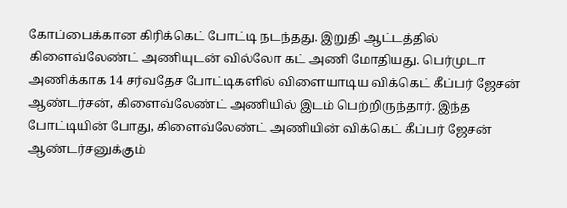கோப்பைக்கான கிரிக்கெட் போட்டி நடந்தது. இறுதி ஆட்டத்தில் கிளைவ்லேண்ட் அணியுடன் வில்லோ கட் அணி மோதியது. பெர்முடா அணிக்காக 14 சர்வதேச போட்டிகளில் விளையாடிய விக்கெட் கீப்பர் ஜேசன் ஆண்டர்சன், கிளைவ்லேண்ட் அணியில் இடம் பெற்றிருந்தார். இந்த போட்டியின் போது, கிளைவ்லேண்ட் அணியின் விக்கெட் கீப்பர் ஜேசன் ஆண்டர்சனுக்கும்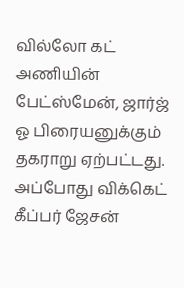வில்லோ கட் அணியின் பேட்ஸ்மேன், ஜார்ஜ் ஓ பிரையனுக்கும் தகராறு ஏற்பட்டது. அப்போது விக்கெட் கீப்பர் ஜேசன்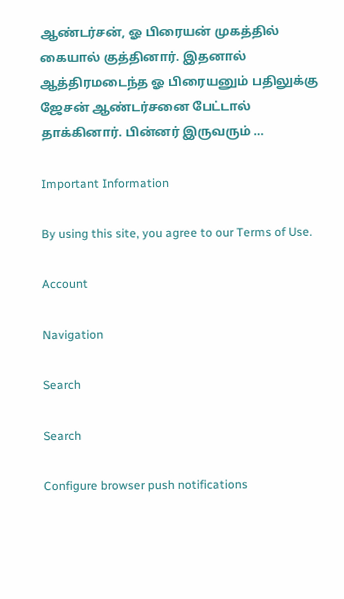ஆண்டர்சன், ஓ பிரையன் முகத்தில் கையால் குத்தினார். இதனால் ஆத்திரமடைந்த ஓ பிரையனும் பதிலுக்கு ஜேசன் ஆண்டர்சனை பேட்டால் தாக்கினார். பின்னர் இருவரும் …

Important Information

By using this site, you agree to our Terms of Use.

Account

Navigation

Search

Search

Configure browser push notifications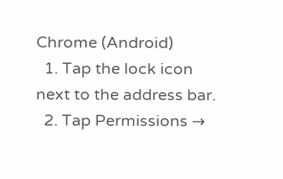Chrome (Android)
  1. Tap the lock icon next to the address bar.
  2. Tap Permissions →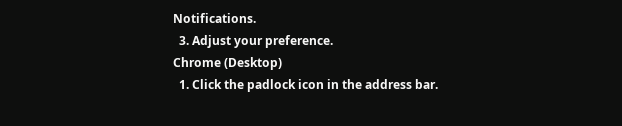Notifications.
  3. Adjust your preference.
Chrome (Desktop)
  1. Click the padlock icon in the address bar.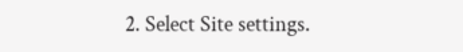2. Select Site settings.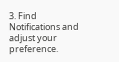3. Find Notifications and adjust your preference.